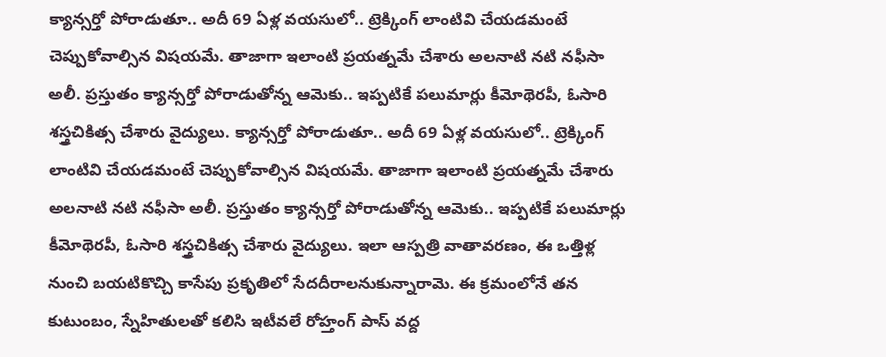క్యాన్సర్తో పోరాడుతూ.. అదీ 69 ఏళ్ల వయసులో.. ట్రెక్కింగ్ లాంటివి చేయడమంటే చెప్పుకోవాల్సిన విషయమే. తాజాగా ఇలాంటి ప్రయత్నమే చేశారు అలనాటి నటి నఫీసా అలీ. ప్రస్తుతం క్యాన్సర్తో పోరాడుతోన్న ఆమెకు.. ఇప్పటికే పలుమార్లు కీమోథెరపీ, ఓసారి శస్త్రచికిత్స చేశారు వైద్యులు. క్యాన్సర్తో పోరాడుతూ.. అదీ 69 ఏళ్ల వయసులో.. ట్రెక్కింగ్ లాంటివి చేయడమంటే చెప్పుకోవాల్సిన విషయమే. తాజాగా ఇలాంటి ప్రయత్నమే చేశారు అలనాటి నటి నఫీసా అలీ. ప్రస్తుతం క్యాన్సర్తో పోరాడుతోన్న ఆమెకు.. ఇప్పటికే పలుమార్లు కీమోథెరపీ, ఓసారి శస్త్రచికిత్స చేశారు వైద్యులు. ఇలా ఆస్పత్రి వాతావరణం, ఈ ఒత్తిళ్ల నుంచి బయటికొచ్చి కాసేపు ప్రకృతిలో సేదదీరాలనుకున్నారామె. ఈ క్రమంలోనే తన కుటుంబం, స్నేహితులతో కలిసి ఇటీవలే రోహ్తంగ్ పాస్ వద్ద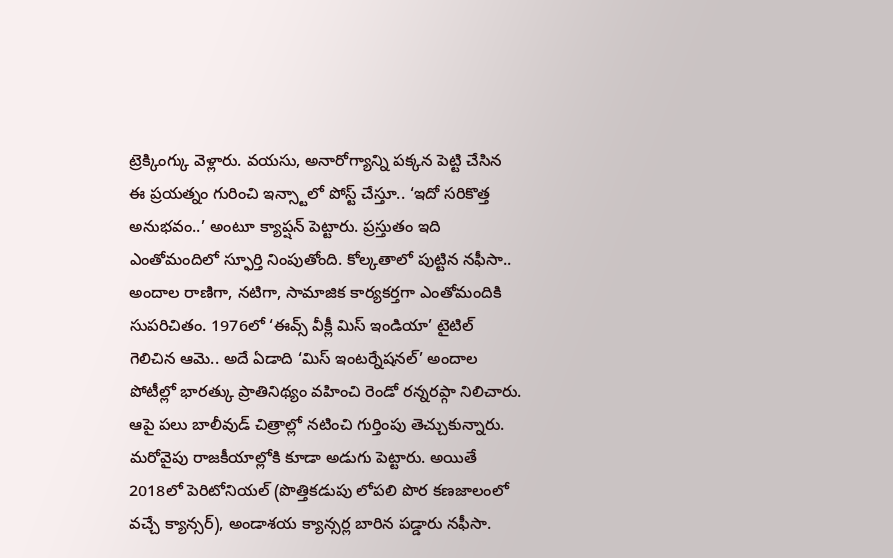ట్రెక్కింగ్కు వెళ్లారు. వయసు, అనారోగ్యాన్ని పక్కన పెట్టి చేసిన ఈ ప్రయత్నం గురించి ఇన్స్టాలో పోస్ట్ చేస్తూ.. ‘ఇదో సరికొత్త అనుభవం..’ అంటూ క్యాప్షన్ పెట్టారు. ప్రస్తుతం ఇది ఎంతోమందిలో స్ఫూర్తి నింపుతోంది. కోల్కతాలో పుట్టిన నఫీసా.. అందాల రాణిగా, నటిగా, సామాజిక కార్యకర్తగా ఎంతోమందికి సుపరిచితం. 1976లో ‘ఈవ్స్ వీక్లీ మిస్ ఇండియా’ టైటిల్ గెలిచిన ఆమె.. అదే ఏడాది ‘మిస్ ఇంటర్నేషనల్’ అందాల పోటీల్లో భారత్కు ప్రాతినిథ్యం వహించి రెండో రన్నరప్గా నిలిచారు. ఆపై పలు బాలీవుడ్ చిత్రాల్లో నటించి గుర్తింపు తెచ్చుకున్నారు. మరోవైపు రాజకీయాల్లోకి కూడా అడుగు పెట్టారు. అయితే 2018లో పెరిటోనియల్ (పొత్తికడుపు లోపలి పొర కణజాలంలో వచ్చే క్యాన్సర్), అండాశయ క్యాన్సర్ల బారిన పడ్డారు నఫీసా.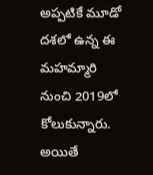అప్పటికే మూడో దశలో ఉన్న ఈ మహమ్మారి నుంచి 2019లో కోలుకున్నారు. అయితే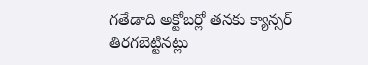గతేడాది అక్టోబర్లో తనకు క్యాన్సర్ తిరగబెట్టినట్లు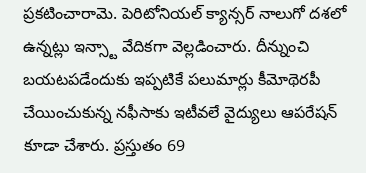ప్రకటించారామె. పెరిటోనియల్ క్యాన్సర్ నాలుగో దశలో ఉన్నట్లు ఇన్స్టా వేదికగా వెల్లడించారు. దీన్నుంచి బయటపడేందుకు ఇప్పటికే పలుమార్లు కీమోథెరపీ చేయించుకున్న నఫీసాకు ఇటీవలే వైద్యులు ఆపరేషన్ కూడా చేశారు. ప్రస్తుతం 69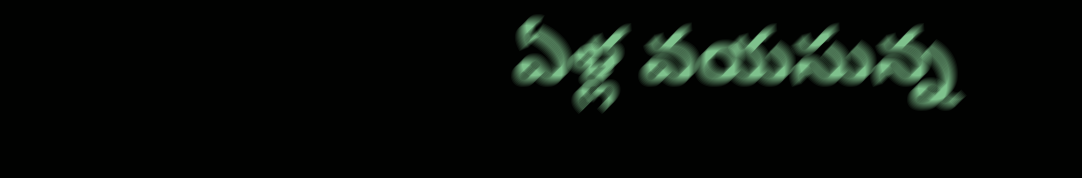ఏళ్ల వయసున్న